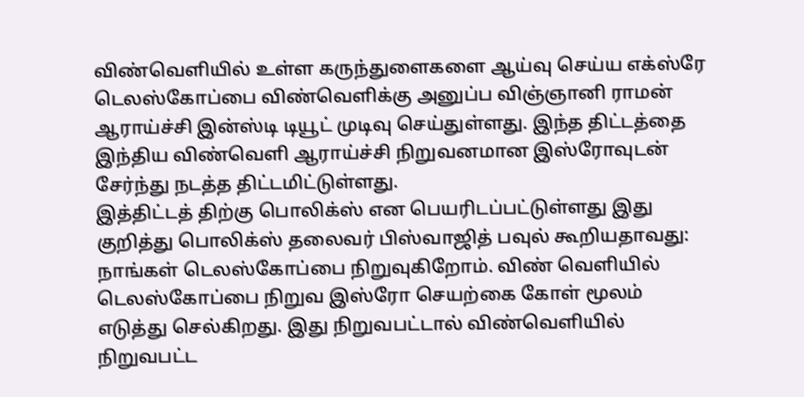விண்வெளியில் உள்ள கருந்துளைகளை ஆய்வு செய்ய எக்ஸ்ரே டெலஸ்கோப்பை விண்வெளிக்கு அனுப்ப விஞ்ஞானி ராமன் ஆராய்ச்சி இன்ஸ்டி டியூட் முடிவு செய்துள்ளது. இந்த திட்டத்தை இந்திய விண்வெளி ஆராய்ச்சி நிறுவனமான இஸ்ரோவுடன் சேர்ந்து நடத்த திட்டமிட்டுள்ளது.
இத்திட்டத் திற்கு பொலிக்ஸ் என பெயரிடப்பட்டுள்ளது இது குறித்து பொலிக்ஸ் தலைவர் பிஸ்வாஜித் பவுல் கூறியதாவது:
நாங்கள் டெலஸ்கோப்பை நிறுவுகிறோம். விண் வெளியில் டெலஸ்கோப்பை நிறுவ இஸ்ரோ செயற்கை கோள் மூலம் எடுத்து செல்கிறது. இது நிறுவபட்டால் விண்வெளியில் நிறுவபட்ட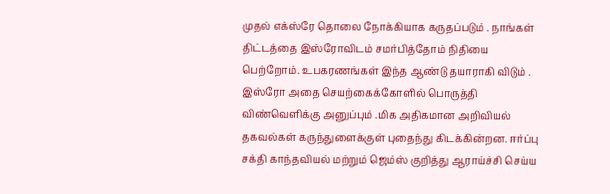முதல் எக்ஸ்ரே தொலை நோக்கியாக கருதப்படும் . நாங்கள் திட்டத்தை இஸ்ரோவிடம் சமர்பித்தோம் நிதியை பெற்றோம். உபகரணங்கள் இந்த ஆண்டு தயாராகி விடும் .
இஸ்ரோ அதை செயற்கைக்கோளில் பொருத்தி விண்வெளிக்கு அனுப்பும் .மிக அதிகமான அறிவியல் தகவல்கள் கருந்துளைக்குள் புதைந்து கிடக்கின்றன. ஈர்ப்பு சக்தி காந்தவியல் மற்றும் ஜெம்ஸ் குறித்து ஆராய்ச்சி செய்ய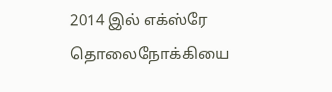2014 இல் எக்ஸ்ரே தொலைநோக்கியை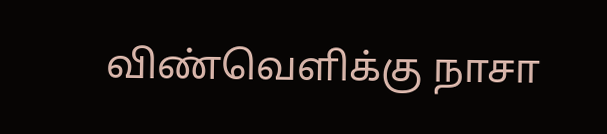விண்வெளிக்கு நாசா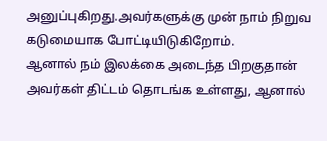அனுப்புகிறது.அவர்களுக்கு முன் நாம் நிறுவ கடுமையாக போட்டியிடுகிறோம்.
ஆனால் நம் இலக்கை அடைந்த பிறகுதான் அவர்கள் திட்டம் தொடங்க உள்ளது, ஆனால்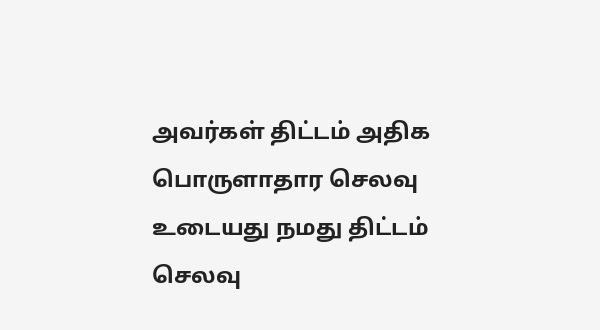அவர்கள் திட்டம் அதிக பொருளாதார செலவு உடையது நமது திட்டம் செலவு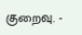குறைவு. -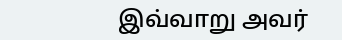இவ்வாறு அவர்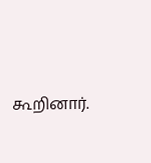கூறினார்.